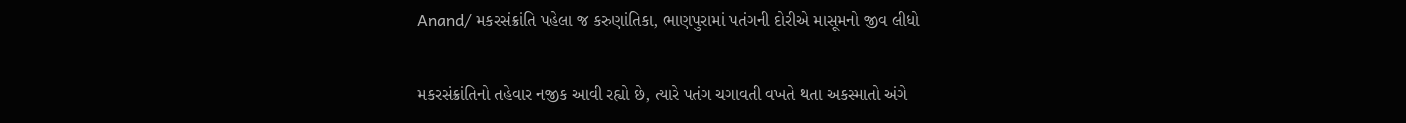Anand/ મકરસંક્રાંતિ પહેલા જ કરુણાંતિકા, ભાણપુરામાં પતંગની દોરીએ માસૂમનો જીવ લીધો

મકરસંક્રાંતિનો તહેવાર નજીક આવી રહ્યો છે, ત્યારે પતંગ ચગાવતી વખતે થતા અકસ્માતો અંગે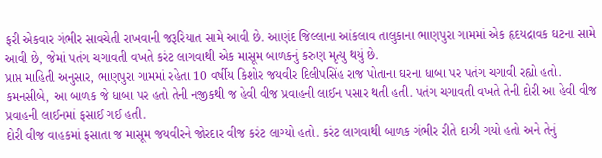ફરી એકવાર ગંભીર સાવચેતી રાખવાની જરૂરિયાત સામે આવી છે. આણંદ જિલ્લાના આંકલાવ તાલુકાના ભાણપુરા ગામમાં એક હૃદયદ્રાવક ઘટના સામે આવી છે, જેમાં પતંગ ચગાવતી વખતે કરંટ લાગવાથી એક માસૂમ બાળકનું કરુણ મૃત્યુ થયું છે.
પ્રાપ્ત માહિતી અનુસાર, ભાણપુરા ગામમાં રહેતા 10 વર્ષીય કિશોર જયવીર દિલીપસિંહ રાજ પોતાના ઘરના ધાબા પર પતંગ ચગાવી રહ્યો હતો. કમનસીબે, આ બાળક જે ધાબા પર હતો તેની નજીકથી જ હેવી વીજ પ્રવાહની લાઈન પસાર થતી હતી. પતંગ ચગાવતી વખતે તેની દોરી આ હેવી વીજ પ્રવાહની લાઈનમાં ફસાઈ ગઈ હતી.
દોરી વીજ વાહકમાં ફસાતા જ માસૂમ જયવીરને જોરદાર વીજ કરંટ લાગ્યો હતો. કરંટ લાગવાથી બાળક ગંભીર રીતે દાઝી ગયો હતો અને તેનું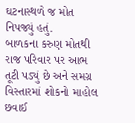ઘટનાસ્થળે જ મોત નિપજ્યું હતું.
બાળકના કરુણ મોતથી રાજ પરિવાર પર આભ તૂટી પડ્યું છે અને સમગ્ર વિસ્તારમાં શોકનો માહોલ છવાઈ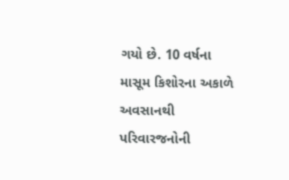ગયો છે. 10 વર્ષના માસૂમ કિશોરના અકાળે અવસાનથી પરિવારજનોની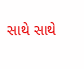સાથે સાથે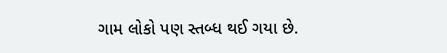ગામ લોકો પણ સ્તબ્ધ થઈ ગયા છે.